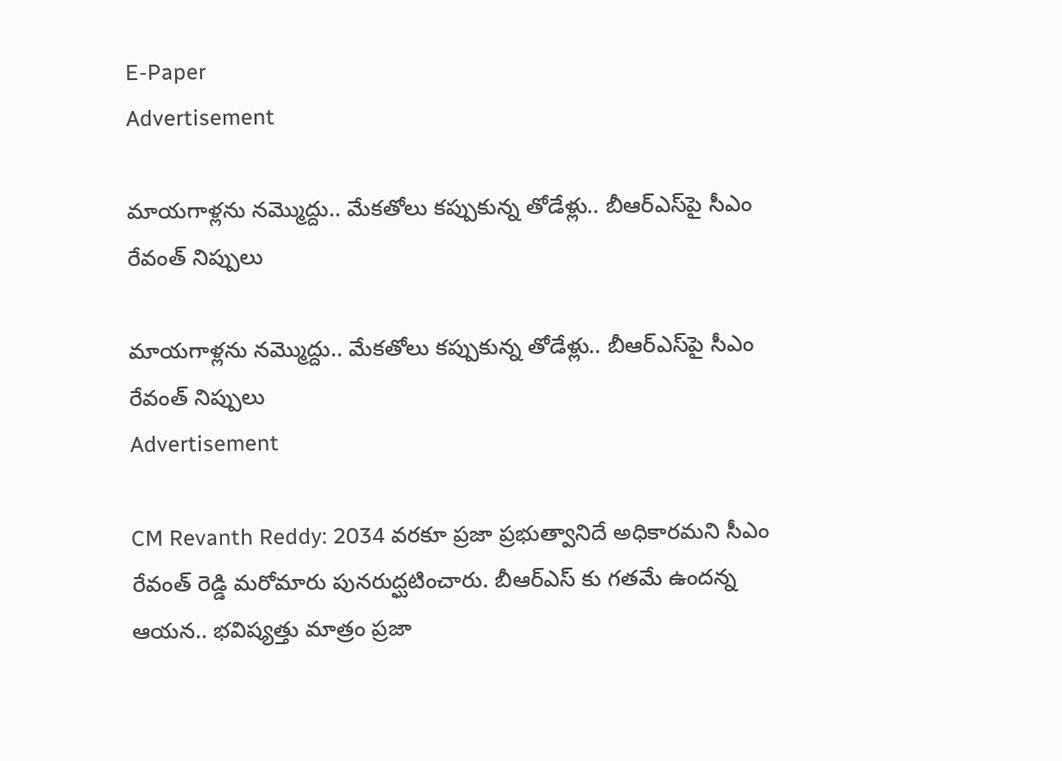E-Paper
Advertisement

మాయగాళ్లను నమ్మొద్దు.. మేకతోలు కప్పుకున్న తోడేళ్లు.. బీఆర్‌ఎస్‌పై సీఎం రేవంత్ నిప్పులు

మాయగాళ్లను నమ్మొద్దు.. మేకతోలు కప్పుకున్న తోడేళ్లు.. బీఆర్‌ఎస్‌పై సీఎం రేవంత్ నిప్పులు
Advertisement

CM Revanth Reddy: 2034 వరకూ ప్రజా ప్రభుత్వానిదే అధికారమని సీఎం రేవంత్ రెడ్డి మరోమారు పునరుద్ఘటించారు. బీఆర్ఎస్ కు గతమే ఉందన్న ఆయన.. భవిష్యత్తు మాత్రం ప్రజా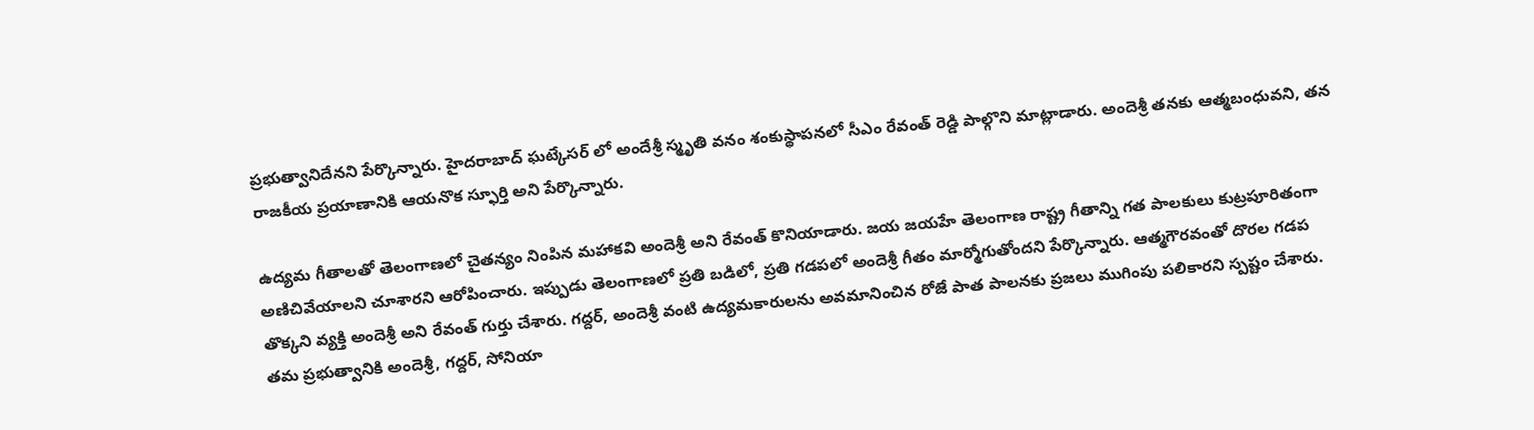ప్రభుత్వానిదేనని పేర్కొన్నారు. హైదరాబాద్ ఘట్కేసర్ లో అందేశ్రీ స్మృతి వనం శంకుస్థాపనలో సీఎం రేవంత్ రెడ్డి పాల్గొని మాట్లాడారు. అందెశ్రీ తనకు ఆత్మబంధువని, తన రాజకీయ ప్రయాణానికి ఆయనొక స్ఫూర్తి అని పేర్కొన్నారు.

ఉద్యమ గీతాలతో తెలంగాణలో చైతన్యం నింపిన మహాకవి అందెశ్రీ అని రేవంత్ కొనియాడారు. జయ జయహే తెలంగాణ రాష్ట్ర గీతాన్ని గత పాలకులు కుట్రపూరితంగా అణిచివేయాలని చూశారని ఆరోపించారు. ఇప్పుడు తెలంగాణలో ప్రతి బడిలో, ప్రతి గడపలో అందెశ్రీ గీతం మార్మోగుతోందని పేర్కొన్నారు. ఆత్మగౌరవంతో దొరల గడప తొక్కని వ్యక్తి అందెశ్రీ అని రేవంత్ గుర్తు చేశారు. గద్దర్, అందెశ్రీ వంటి ఉద్యమకారులను అవమానించిన రోజే పాత పాలనకు ప్రజలు ముగింపు పలికారని స్పష్టం చేశారు. తమ ప్రభుత్వానికి అందెశ్రీ, గద్దర్, సోనియా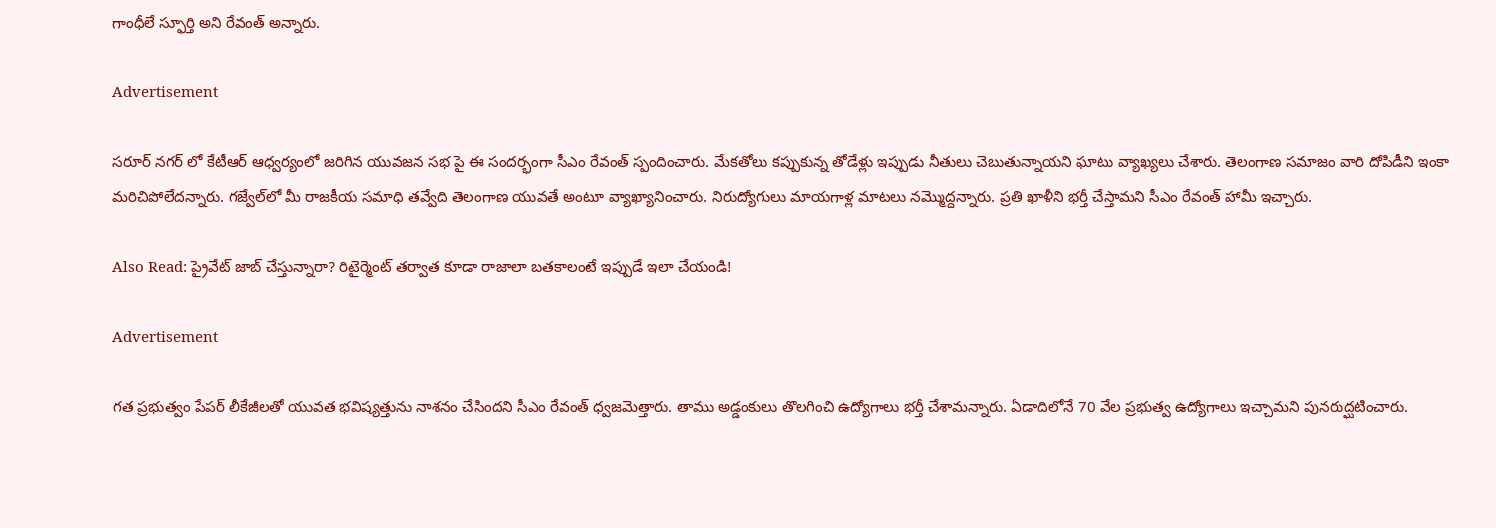గాంధీలే స్ఫూర్తి అని రేవంత్ అన్నారు.

Advertisement

సరూర్ నగర్ లో కేటీఆర్ ఆధ్వర్యంలో జరిగిన యువజన సభ పై ఈ సందర్భంగా సీఎం రేవంత్ స్పందించారు. మేకతోలు కప్పుకున్న తోడేళ్లు ఇప్పుడు నీతులు చెబుతున్నాయని ఘాటు వ్యాఖ్యలు చేశారు. తెలంగాణ సమాజం వారి దోపిడీని ఇంకా మరిచిపోలేదన్నారు. గజ్వేల్‌లో మీ రాజకీయ సమాధి తవ్వేది తెలంగాణ యువతే అంటూ వ్యాఖ్యానించారు. నిరుద్యోగులు మాయగాళ్ల మాటలు నమ్మొద్దన్నారు. ప్రతి ఖాళీని భర్తీ చేస్తామని సీఎం రేవంత్ హామీ ఇచ్చారు.

Also Read: ప్రైవేట్ జాబ్ చేస్తున్నారా? రిటైర్మెంట్ తర్వాత కూడా రాజాలా బతకాలంటే ఇప్పుడే ఇలా చేయండి!

Advertisement

గత ప్రభుత్వం పేపర్ లీకేజీలతో యువత భవిష్యత్తును నాశనం చేసిందని సీఎం రేవంత్ ధ్వజమెత్తారు. తాము అడ్డంకులు తొలగించి ఉద్యోగాలు భర్తీ చేశామన్నారు. ఏడాదిలోనే 70 వేల ప్రభుత్వ ఉద్యోగాలు ఇచ్చామని పునరుద్ఘటించారు.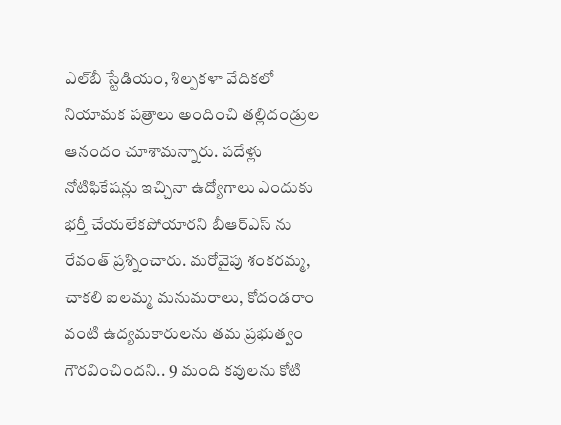ఎల్‌బీ స్టేడియం, శిల్పకళా వేదికలో నియామక పత్రాలు అందించి తల్లిదండ్రుల ఆనందం చూశామన్నారు. పదేళ్లు నోటిఫికేషన్లు ఇచ్చినా ఉద్యోగాలు ఎందుకు భర్తీ చేయలేకపోయారని బీఆర్ఎస్ ను రేవంత్ ప్రశ్నించారు. మరోవైపు శంకరమ్మ, చాకలి ఐలమ్మ మనుమరాలు, కోదండరాం వంటి ఉద్యమకారులను తమ ప్రభుత్వం గౌరవించిందని.. 9 మంది కవులను కోటి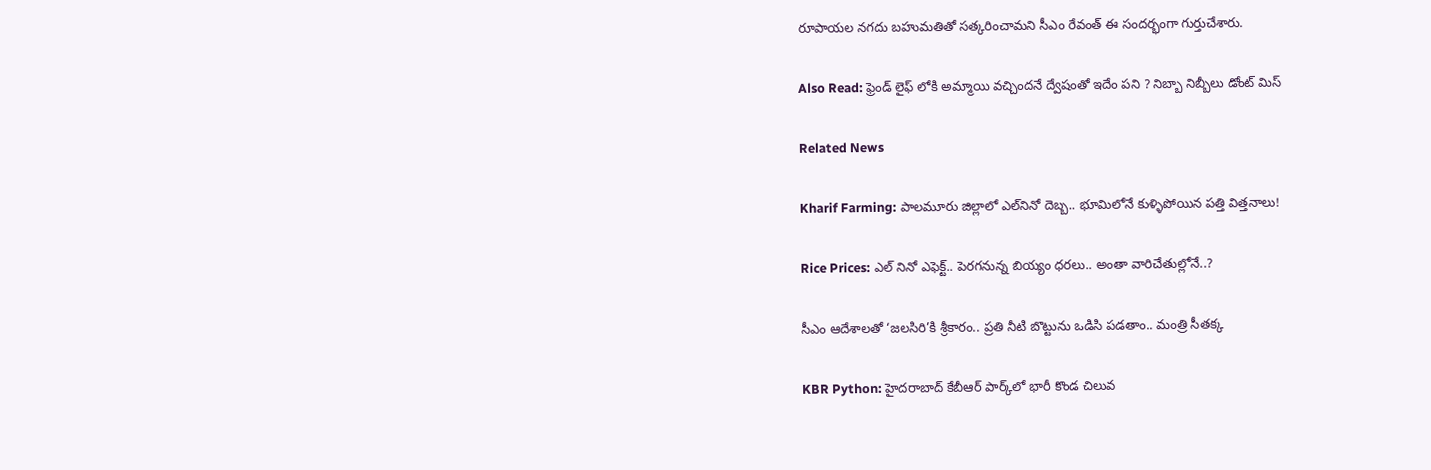రూపాయల నగదు బహుమతితో సత్కరించామని సీఎం రేవంత్ ఈ సందర్భంగా గుర్తుచేశారు.

Also Read: ఫ్రెండ్ లైఫ్ లోకి అమ్మాయి వచ్చిందనే ద్వేషంతో ఇదేం పని ? నిబ్బా నిబ్బీలు డోంట్ మిస్

Related News

Kharif Farming: పాలమూరు జిల్లాలో ఎల్‌నినో దెబ్బ.. భూమిలోనే కుళ్ళిపోయిన పత్తి విత్తనాలు!

Rice Prices: ఎల్ నినో ఎఫెక్ట్.. పెరగనున్న బియ్యం ధరలు.. అంతా వారిచేతుల్లోనే..?

సీఎం ఆదేశాలతో ‘జలసిరి’కి శ్రీకారం.. ప్రతి నీటి బొట్టును ఒడిసి పడతాం.. మంత్రి సీతక్క

KBR Python: హైదరాబాద్ కేబీఆర్ పార్క్‌లో భారీ కొండ చిలువ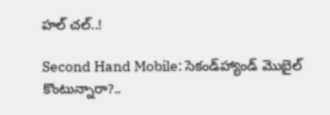హల్ చల్..!

Second Hand Mobile: సెకండ్‌హ్యాండ్ మొబైల్ కొంటున్నారా?..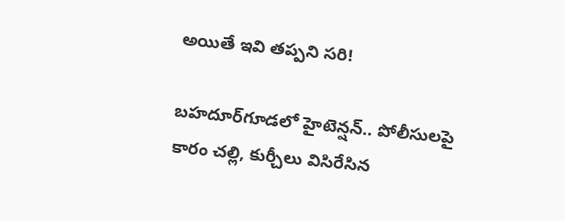అయితే ఇవి తప్పని సరి!

బహదూర్‌గూడలో హైటెన్షన్.. పోలీసులపై కారం చల్లి, కుర్చీలు విసిరేసిన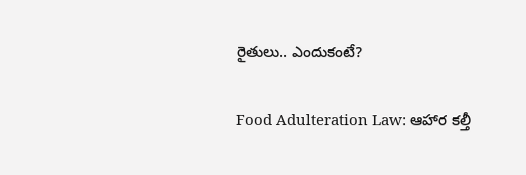రైతులు.. ఎందుకంటే?

Food Adulteration Law: ఆహార కల్తీ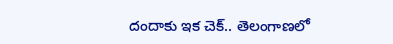దందాకు ఇక చెక్.. తెలంగాణలో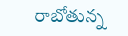రాబోతున్న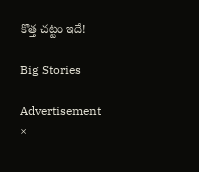కొత్త చట్టం ఇదే!

Big Stories

Advertisement
×